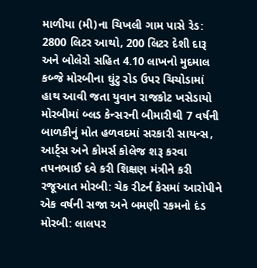માળીયા (મી)ના ચિખલી ગામ પાસે રેડ: 2800 લિટર આથો, 200 લિટર દેશી દારૂ અને બોલેરો સહિત 4.10 લાખનો મુદમાલ કબ્જે મોરબીના ઘુંટુ રોડ ઉપર ચિચોડામાં હાથ આવી જતા યુવાન રાજકોટ ખસેડાયો મોરબીમાં બ્લડ કેન્સરની બીમારીથી 7 વર્ષની બાળકીનું મોત હળવદમાં સરકારી સાયન્સ, આર્ટ્સ અને કોમર્સ કોલેજ શરૂ કરવા તપનભાઈ દવે કરી શિક્ષણ મંત્રીને કરી રજૂઆત મોરબી: ચેક રીટર્ન કેસમાં આરોપીને એક વર્ષની સજા અને બમણી રકમનો દંડ મોરબી: લાલપર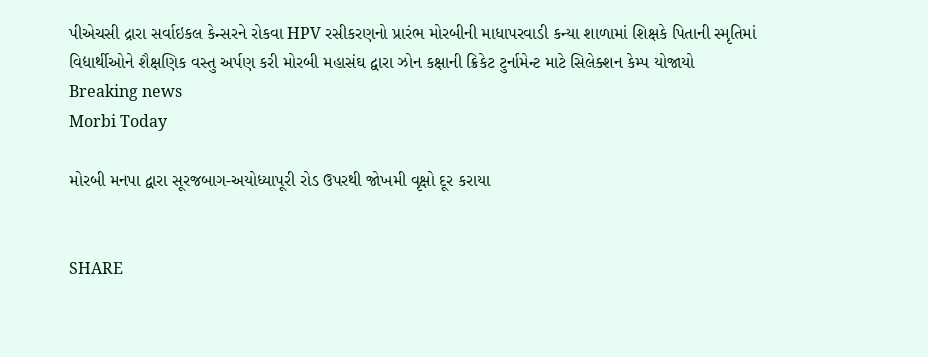પીએચસી દ્રારા સર્વાઇકલ કેન્સરને રોકવા HPV રસીકરણનો પ્રારંભ મોરબીની માધાપરવાડી કન્યા શાળામાં શિક્ષકે પિતાની સ્મૃતિમાં વિદ્યાર્થીઓને શૈક્ષણિક વસ્તુ અર્પણ કરી મોરબી મહાસંઘ દ્વારા ઝોન કક્ષાની ક્રિકેટ ટુર્નામેન્ટ માટે સિલેક્શન કેમ્પ યોજાયો
Breaking news
Morbi Today

મોરબી મનપા દ્વારા સૂરજબાગ-અયોધ્યાપૂરી રોડ ઉપરથી જોખમી વૃક્ષો દૂર કરાયા


SHARE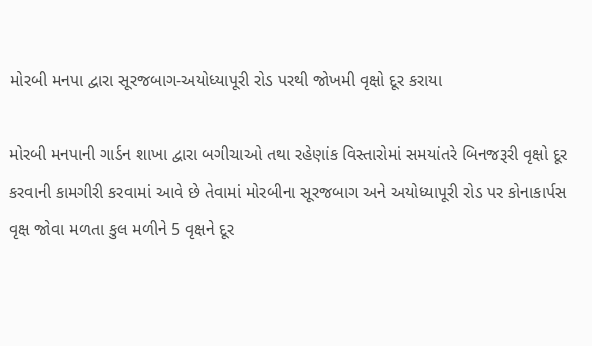મોરબી મનપા દ્વારા સૂરજબાગ-અયોધ્યાપૂરી રોડ પરથી જોખમી વૃક્ષો દૂર કરાયા

મોરબી મનપાની ગાર્ડન શાખા દ્વારા બગીચાઓ તથા રહેણાંક વિસ્તારોમાં સમયાંતરે બિનજરૂરી વૃક્ષો દૂર કરવાની કામગીરી કરવામાં આવે છે તેવામાં મોરબીના સૂરજબાગ અને અયોધ્યાપૂરી રોડ પર કોનાકાર્પસ વૃક્ષ જોવા મળતા કુલ મળીને 5 વૃક્ષને દૂર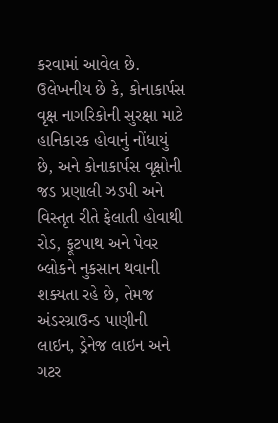કરવામાં આવેલ છે. ઉલેખનીય છે કે, કોનાકાર્પસ વૃક્ષ નાગરિકોની સુરક્ષા માટે હાનિકારક હોવાનું નોંધાયું છે, અને કોનાકાર્પસ વૃક્ષોની જડ પ્રણાલી ઝડપી અને વિસ્તૃત રીતે ફેલાતી હોવાથી રોડ, ફૂટપાથ અને પેવર બ્લોકને નુકસાન થવાની શક્યતા રહે છે, તેમજ અંડરગ્રાઉન્ડ પાણીની લાઇન, ડ્રેનેજ લાઇન અને ગટર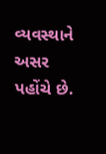વ્યવસ્થાને અસર પહોંચે છે.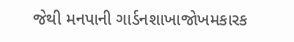જેથી મનપાની ગાર્ડનશાખાજોખમકારક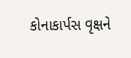કોનાકાર્પસ વૃક્ષને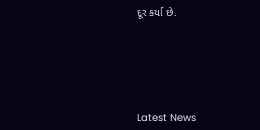દૂર કર્યા છે.






Latest News